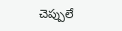చెప్పులే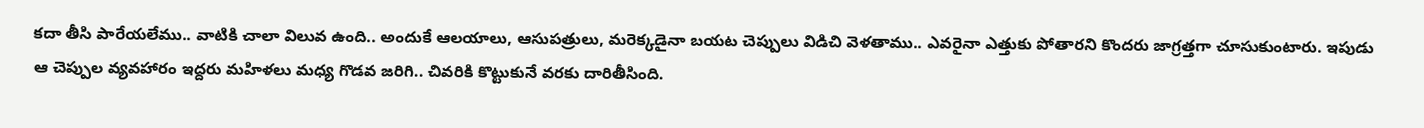కదా తీసి పారేయలేము.. వాటికి చాలా విలువ ఉంది.. అందుకే ఆలయాలు, ఆసుపత్రులు, మరెక్కడైనా బయట చెప్పులు విడిచి వెళతాము.. ఎవరైనా ఎత్తుకు పోతారని కొందరు జాగ్రత్తగా చూసుకుంటారు. ఇపుడు ఆ చెప్పుల వ్యవహారం ఇద్దరు మహిళలు మధ్య గొడవ జరిగి.. చివరికి కొట్టుకునే వరకు దారితీసింది.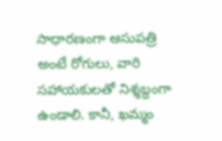సాధారణంగా ఆసుపత్రి అంటే రోగులు, వారి సహాయకులతో నిశ్శబ్దంగా ఉండాలి. కానీ, ఖమ్మం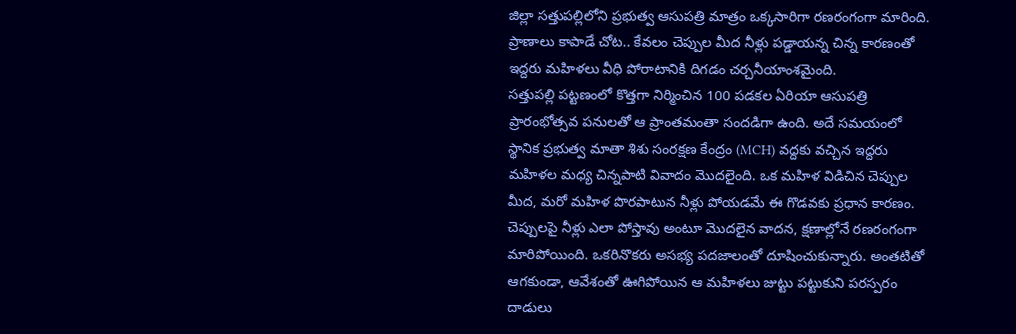జిల్లా సత్తుపల్లిలోని ప్రభుత్వ ఆసుపత్రి మాత్రం ఒక్కసారిగా రణరంగంగా మారింది. ప్రాణాలు కాపాడే చోట.. కేవలం చెప్పుల మీద నీళ్లు పడ్డాయన్న చిన్న కారణంతో ఇద్దరు మహిళలు వీధి పోరాటానికి దిగడం చర్చనీయాంశమైంది.
సత్తుపల్లి పట్టణంలో కొత్తగా నిర్మించిన 100 పడకల ఏరియా ఆసుపత్రి ప్రారంభోత్సవ పనులతో ఆ ప్రాంతమంతా సందడిగా ఉంది. అదే సమయంలో స్థానిక ప్రభుత్వ మాతా శిశు సంరక్షణ కేంద్రం (MCH) వద్దకు వచ్చిన ఇద్దరు మహిళల మధ్య చిన్నపాటి వివాదం మొదలైంది. ఒక మహిళ విడిచిన చెప్పుల మీద, మరో మహిళ పొరపాటున నీళ్లు పోయడమే ఈ గొడవకు ప్రధాన కారణం.
చెప్పులపై నీళ్లు ఎలా పోస్తావు అంటూ మొదలైన వాదన, క్షణాల్లోనే రణరంగంగా మారిపోయింది. ఒకరినొకరు అసభ్య పదజాలంతో దూషించుకున్నారు. అంతటితో ఆగకుండా, ఆవేశంతో ఊగిపోయిన ఆ మహిళలు జుట్టు పట్టుకుని పరస్పరం దాడులు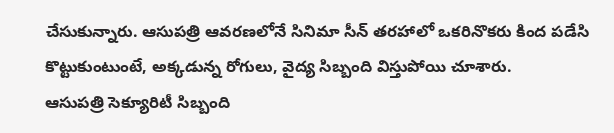చేసుకున్నారు. ఆసుపత్రి ఆవరణలోనే సినిమా సీన్ తరహాలో ఒకరినొకరు కింద పడేసి కొట్టుకుంటుంటే, అక్కడున్న రోగులు, వైద్య సిబ్బంది విస్తుపోయి చూశారు.
ఆసుపత్రి సెక్యూరిటీ సిబ్బంది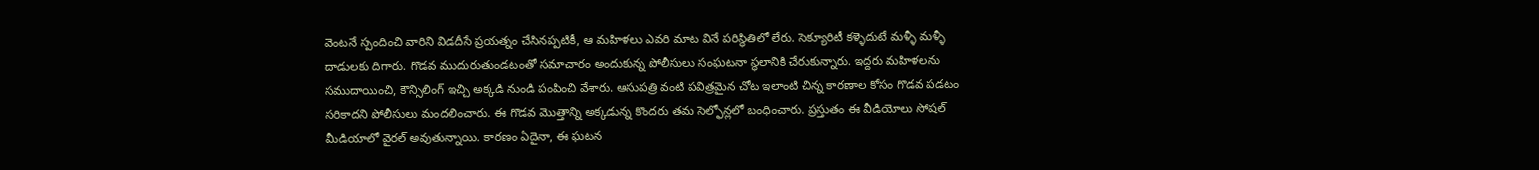వెంటనే స్పందించి వారిని విడదీసే ప్రయత్నం చేసినప్పటికీ, ఆ మహిళలు ఎవరి మాట వినే పరిస్థితిలో లేరు. సెక్యూరిటీ కళ్ళెదుటే మళ్ళీ మళ్ళీ దాడులకు దిగారు. గొడవ ముదురుతుండటంతో సమాచారం అందుకున్న పోలీసులు సంఘటనా స్థలానికి చేరుకున్నారు. ఇద్దరు మహిళలను సముదాయించి, కౌన్సిలింగ్ ఇచ్చి అక్కడి నుండి పంపించి వేశారు. ఆసుపత్రి వంటి పవిత్రమైన చోట ఇలాంటి చిన్న కారణాల కోసం గొడవ పడటం సరికాదని పోలీసులు మందలించారు. ఈ గొడవ మొత్తాన్ని అక్కడున్న కొందరు తమ సెల్ఫోన్లలో బంధించారు. ప్రస్తుతం ఈ వీడియోలు సోషల్ మీడియాలో వైరల్ అవుతున్నాయి. కారణం ఏదైనా, ఈ ఘటన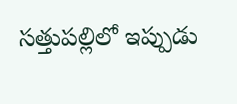సత్తుపల్లిలో ఇప్పుడు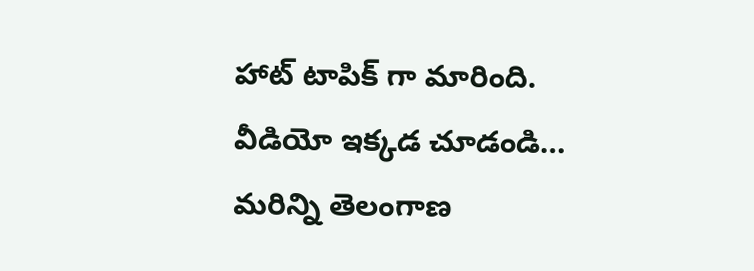హాట్ టాపిక్ గా మారింది.
వీడియో ఇక్కడ చూడండి…
మరిన్ని తెలంగాణ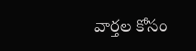వార్తల కోసం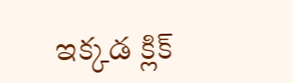ఇక్కడ క్లిక్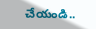చేయండి..